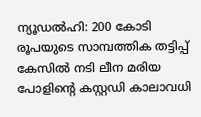ന്യൂഡല്‍ഹി: 200 കോടി രൂപയുടെ സാമ്പത്തിക തട്ടിപ്പ് കേസില്‍ നടി ലീന മരിയ പോളിന്റെ കസ്റ്റഡി കാലാവധി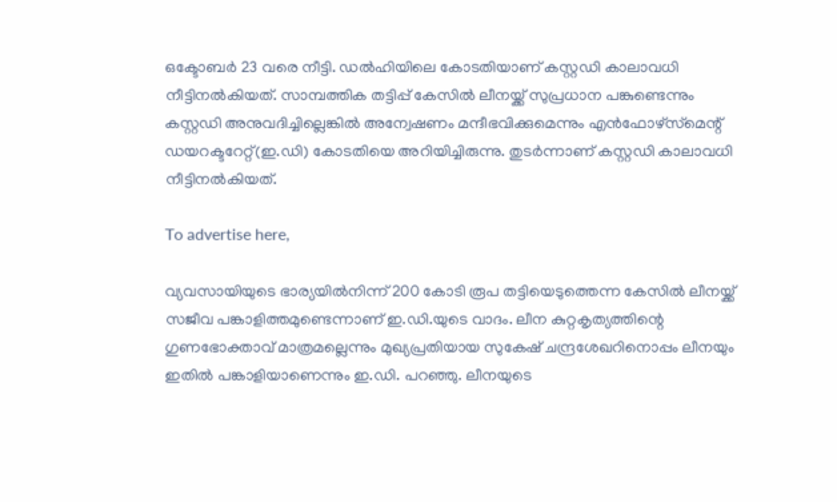ഒക്ടോബര്‍ 23 വരെ നീട്ടി. ഡല്‍ഹിയിലെ കോടതിയാണ് കസ്റ്റഡി കാലാവധി നീട്ടിനല്‍കിയത്. സാമ്പത്തിക തട്ടിപ്പ് കേസില്‍ ലീനയ്ക്ക് സുപ്രധാന പങ്കുണ്ടെന്നും കസ്റ്റഡി അനുവദിച്ചില്ലെങ്കില്‍ അന്വേഷണം മന്ദീഭവിക്കുമെന്നും എന്‍ഫോഴ്‌സ്‌മെന്റ് ഡയറക്ടറേറ്റ്(ഇ.ഡി) കോടതിയെ അറിയിച്ചിരുന്നു. തുടര്‍ന്നാണ് കസ്റ്റഡി കാലാവധി നീട്ടിനല്‍കിയത്.

To advertise here,

വ്യവസായിയുടെ ഭാര്യയില്‍നിന്ന് 200 കോടി രൂപ തട്ടിയെടുത്തെന്ന കേസില്‍ ലീനയ്ക്ക് സജീവ പങ്കാളിത്തമുണ്ടെന്നാണ് ഇ.ഡി.യുടെ വാദം. ലീന കുറ്റകൃത്യത്തിന്റെ ഗുണഭോക്താവ് മാത്രമല്ലെന്നും മുഖ്യപ്രതിയായ സുകേഷ് ചന്ദ്രശേഖറിനൊപ്പം ലീനയും ഇതില്‍ പങ്കാളിയാണെന്നും ഇ.ഡി. പറഞ്ഞു. ലീനയുടെ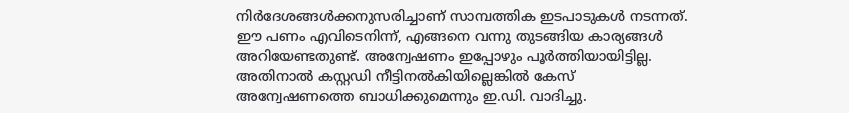നിര്‍ദേശങ്ങള്‍ക്കനുസരിച്ചാണ് സാമ്പത്തിക ഇടപാടുകള്‍ നടന്നത്. ഈ പണം എവിടെനിന്ന്, എങ്ങനെ വന്നു തുടങ്ങിയ കാര്യങ്ങള്‍ അറിയേണ്ടതുണ്ട്. അന്വേഷണം ഇപ്പോഴും പൂര്‍ത്തിയായിട്ടില്ല. അതിനാല്‍ കസ്റ്റഡി നീട്ടിനല്‍കിയില്ലെങ്കില്‍ കേസ് അന്വേഷണത്തെ ബാധിക്കുമെന്നും ഇ.ഡി. വാദിച്ചു.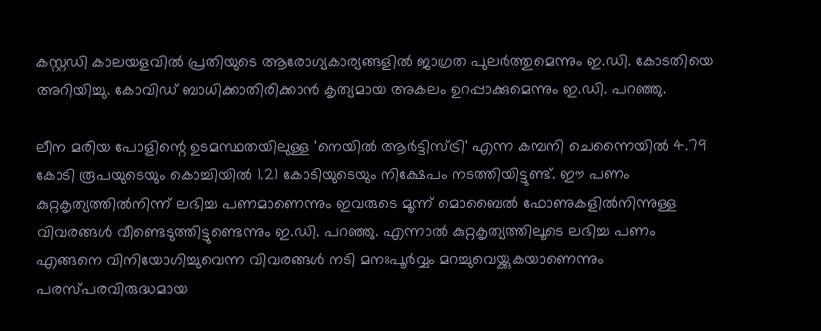കസ്റ്റഡി കാലയളവില്‍ പ്രതിയുടെ ആരോഗ്യകാര്യങ്ങളില്‍ ജാഗ്രത പുലര്‍ത്തുമെന്നും ഇ.ഡി. കോടതിയെ അറിയിച്ചു. കോവിഡ് ബാധിക്കാതിരിക്കാന്‍ കൃത്യമായ അകലം ഉറപ്പാക്കുമെന്നും ഇ.ഡി. പറഞ്ഞു.

ലീന മരിയ പോളിന്റെ ഉടമസ്ഥതയിലുള്ള 'നെയില്‍ ആര്‍ട്ടിസ്ട്രി' എന്ന കമ്പനി ചെന്നൈയില്‍ 4.79 കോടി രൂപയുടെയും കൊച്ചിയില്‍ 1.21 കോടിയുടെയും നിക്ഷേപം നടത്തിയിട്ടുണ്ട്. ഈ പണം കുറ്റകൃത്യത്തില്‍നിന്ന് ലഭിച്ച പണമാണെന്നും ഇവരുടെ മൂന്ന് മൊബൈല്‍ ഫോണുകളില്‍നിന്നുള്ള വിവരങ്ങള്‍ വീണ്ടെടുത്തിട്ടുണ്ടെന്നും ഇ.ഡി. പറഞ്ഞു. എന്നാല്‍ കുറ്റകൃത്യത്തിലൂടെ ലഭിച്ച പണം എങ്ങനെ വിനിയോഗിച്ചുവെന്ന വിവരങ്ങള്‍ നടി മനഃപൂര്‍വ്വം മറച്ചുവെയ്ക്കുകയാണെന്നും പരസ്പരവിരുദ്ധമായ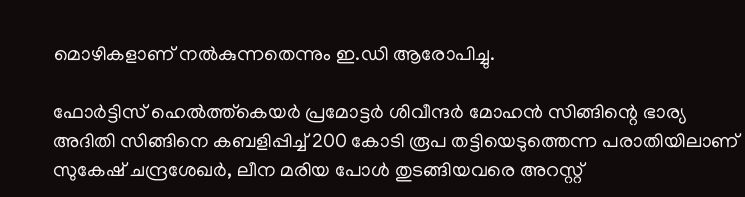മൊഴികളാണ് നല്‍കുന്നതെന്നും ഇ.ഡി ആരോപിച്ചു.

ഫോര്‍ട്ടിസ് ഹെല്‍ത്ത്‌കെയര്‍ പ്രമോട്ടര്‍ ശിവീന്ദര്‍ മോഹന്‍ സിങ്ങിന്റെ ഭാര്യ അദിതി സിങ്ങിനെ കബളിപ്പിച്ച് 200 കോടി രൂപ തട്ടിയെടുത്തെന്ന പരാതിയിലാണ് സുകേഷ് ചന്ദ്രശേഖര്‍, ലീന മരിയ പോള്‍ തുടങ്ങിയവരെ അറസ്റ്റ്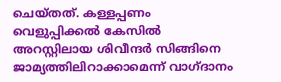ചെയ്തത്. കള്ളപ്പണം വെളുപ്പിക്കല്‍ കേസില്‍ അറസ്റ്റിലായ ശിവീന്ദര്‍ സിങ്ങിനെ ജാമ്യത്തിലിറാക്കാമെന്ന് വാഗ്ദാനം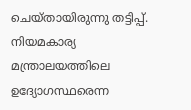ചെയ്തായിരുന്നു തട്ടിപ്പ്. നിയമകാര്യ മന്ത്രാലയത്തിലെ ഉദ്യോഗസ്ഥരെന്ന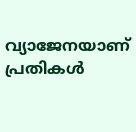വ്യാജേനയാണ് പ്രതികള്‍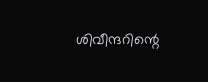ശിവീന്ദറിന്റെ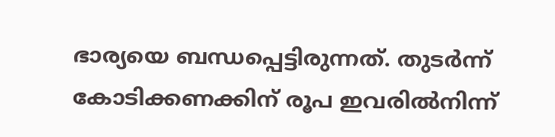ഭാര്യയെ ബന്ധപ്പെട്ടിരുന്നത്. തുടര്‍ന്ന് കോടിക്കണക്കിന് രൂപ ഇവരില്‍നിന്ന്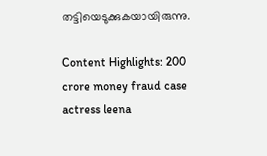തട്ടിയെടുക്കുകയായിരുന്നു.

Content Highlights: 200 crore money fraud case actress leena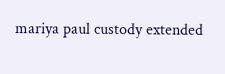mariya paul custody extended